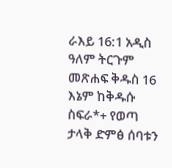ራእይ 16:1 አዲስ ዓለም ትርጉም መጽሐፍ ቅዱስ 16 እኔም ከቅዱሱ ስፍራ*+ የወጣ ታላቅ ድምፅ ሰባቱን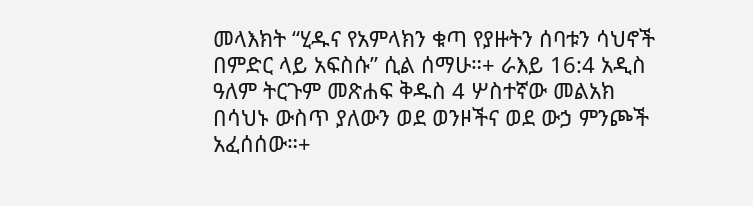መላእክት “ሂዱና የአምላክን ቁጣ የያዙትን ሰባቱን ሳህኖች በምድር ላይ አፍስሱ” ሲል ሰማሁ።+ ራእይ 16:4 አዲስ ዓለም ትርጉም መጽሐፍ ቅዱስ 4 ሦስተኛው መልአክ በሳህኑ ውስጥ ያለውን ወደ ወንዞችና ወደ ውኃ ምንጮች አፈሰሰው።+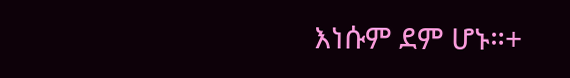እነሱም ደም ሆኑ።+